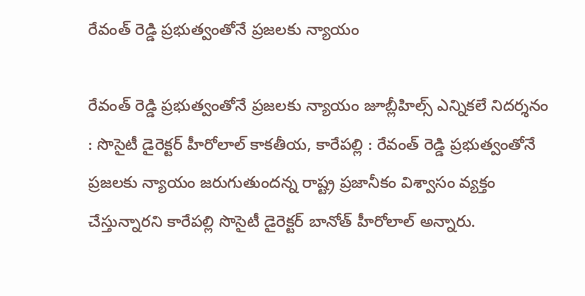రేవంత్ రెడ్డి ప్రభుత్వంతోనే ప్రజలకు న్యాయం

రేవంత్ రెడ్డి ప్రభుత్వంతోనే ప్రజలకు న్యాయం జూబ్లీహిల్స్ ఎన్నికలే నిదర్శనం : సొసైటీ డైరెక్టర్ హీరోలాల్ కాకతీయ, కారేపల్లి : రేవంత్ రెడ్డి ప్రభుత్వంతోనే ప్రజలకు న్యాయం జరుగుతుందన్న రాష్ట్ర ప్ర‌జానీకం విశ్వాసం వ్య‌క్తం చేస్తున్నార‌ని కారేప‌ల్లి సొసైటీ డైరెక్టర్ బానోత్ హీరోలాల్ అన్నారు.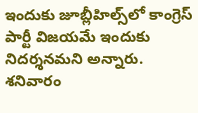ఇందుకు జూబ్లీహిల్స్‌లో కాంగ్రెస్ పార్టీ విజ‌య‌మే ఇందుకు నిద‌ర్శ‌న‌మ‌ని అన్నారు. శనివారం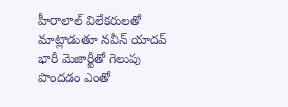హీరాలాల్ విలేక‌రుల‌తో మాట్లాడుతూ నవీన్ యాదవ్ భారీ మెజార్టీతో గెలుపు పొందడం ఎంతో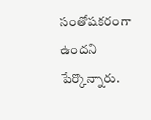సంతోషకరంగా ఉందని పేర్కొన్నారు.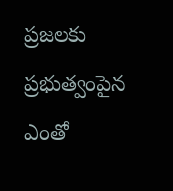ప్రజలకు ప్రభుత్వంపైన ఎంతో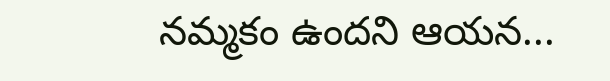నమ్మకం ఉందని ఆయన...